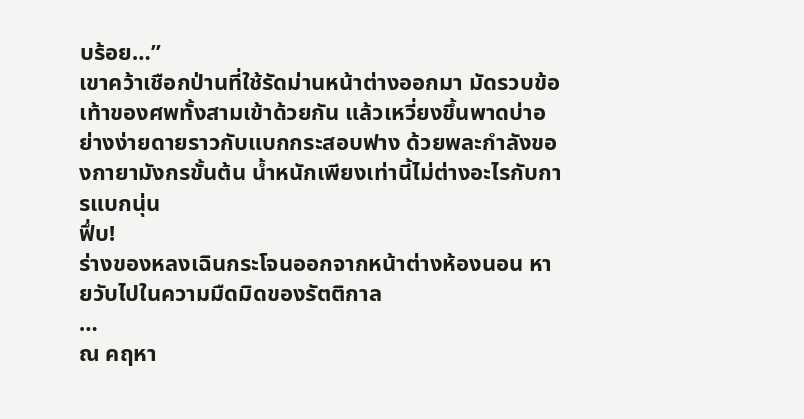บร้อย…”
เขาคว้าเชือกป่านที่ใช้รัดม่านหน้าต่างออกมา มัดรวบข้อเท้าของศพทั้งสามเข้าด้วยกัน แล้วเหวี่ยงขึ้นพาดบ่าอย่างง่ายดายราวกับแบกกระสอบฟาง ด้วยพละกำลังของกายามังกรขั้นต้น น้ำหนักเพียงเท่านี้ไม่ต่างอะไรกับการแบกนุ่น
ฟึ่บ!
ร่างของหลงเฉินกระโจนออกจากหน้าต่างห้องนอน หายวับไปในความมืดมิดของรัตติกาล
…
ณ คฤหา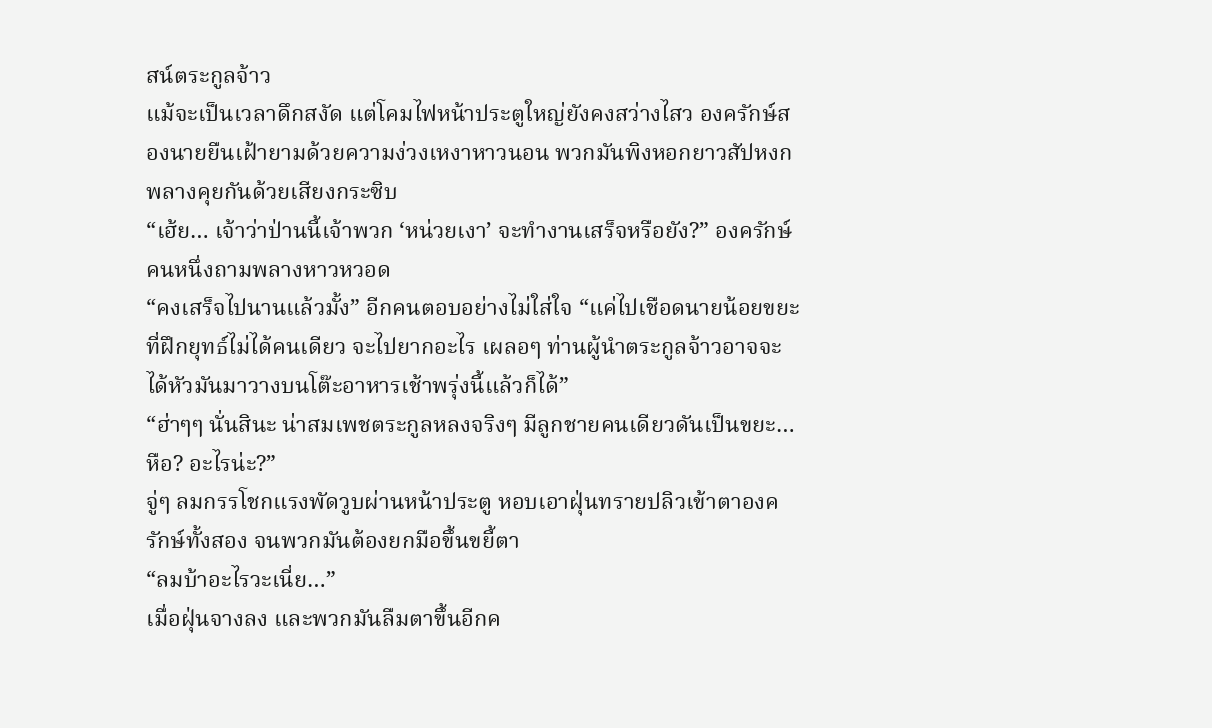สน์ตระกูลจ้าว
แม้จะเป็นเวลาดึกสงัด แต่โคมไฟหน้าประตูใหญ่ยังคงสว่างไสว องครักษ์สองนายยืนเฝ้ายามด้วยความง่วงเหงาหาวนอน พวกมันพิงหอกยาวสัปหงก พลางคุยกันด้วยเสียงกระซิบ
“เฮ้ย… เจ้าว่าป่านนี้เจ้าพวก ‘หน่วยเงา’ จะทำงานเสร็จหรือยัง?” องครักษ์คนหนึ่งถามพลางหาวหวอด
“คงเสร็จไปนานแล้วมั้ง” อีกคนตอบอย่างไม่ใส่ใจ “แค่ไปเชือดนายน้อยขยะที่ฝึกยุทธ์ไม่ได้คนเดียว จะไปยากอะไร เผลอๆ ท่านผู้นำตระกูลจ้าวอาจจะได้หัวมันมาวางบนโต๊ะอาหารเช้าพรุ่งนี้แล้วก็ได้”
“ฮ่าๆๆ นั่นสินะ น่าสมเพชตระกูลหลงจริงๆ มีลูกชายคนเดียวดันเป็นขยะ… หือ? อะไรน่ะ?”
จู่ๆ ลมกรรโชกแรงพัดวูบผ่านหน้าประตู หอบเอาฝุ่นทรายปลิวเข้าตาองครักษ์ทั้งสอง จนพวกมันต้องยกมือขึ้นขยี้ตา
“ลมบ้าอะไรวะเนี่ย…”
เมื่อฝุ่นจางลง และพวกมันลืมตาขึ้นอีกค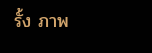รั้ง ภาพ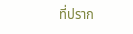ที่ปราก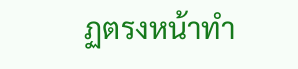ฏตรงหน้าทำ